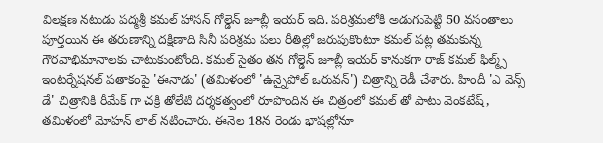విలక్షణ నటుడు పద్మశ్రీ కమల్ హాసన్ గోల్డెన్ జూబ్లీ ఇయర్ ఇది. పరిశ్రమలోకి అడుగుపెట్టి 50 వసంతాలు పూర్తయిన ఈ తరుణాన్ని దక్షిణాది సినీ పరిశ్రమ పలు రీతిల్లో జరుపుకొంటూ కమల్ పట్ల తమకున్న గౌరవాభిమానాలకు చాటుకుంటోంది. కమల్ సైతం తన గోల్డెన్ జూబ్లీ ఇయర్ కానుకగా రాజ్ కమల్ ఫిల్మ్స్ ఇంటర్నేషనల్ పతాకంపై 'ఈనాడు' (తమిళంలో 'ఉన్నైపోల్ ఒరువన్') చిత్రాన్ని రెడీ చేశారు. హిందీ 'ఎ వెన్స్ డే' చిత్రానికి రీమేక్ గా చక్రి తోలేటి దర్శకత్వంలో రూపొందిన ఈ చిత్రంలో కమల్ తో పాటు వెంకటేష్, తమిళంలో మోహన్ లాల్ నటించారు. ఈనెల 18న రెండు భాషల్లోనూ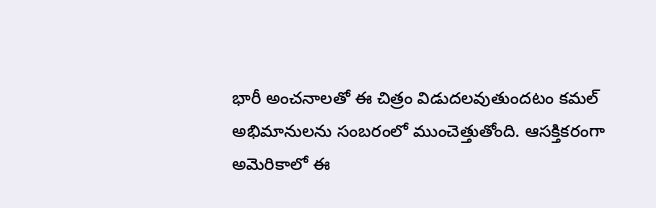భారీ అంచనాలతో ఈ చిత్రం విడుదలవుతుందటం కమల్ అభిమానులను సంబరంలో ముంచెత్తుతోంది. ఆసక్తికరంగా అమెరికాలో ఈ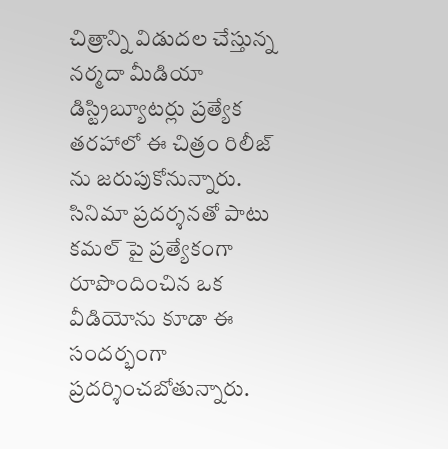చిత్రాన్ని విడుదల చేస్తున్న నర్మదా మీడియా డిస్ట్రిబ్యూటర్లు ప్రత్యేక తరహాలో ఈ చిత్రం రిలీజ్ ను జరుపుకోనున్నారు.
సినిమా ప్రదర్శనతో పాటు కమల్ పై ప్రత్యేకంగా రూపొందించిన ఒక వీడియోను కూడా ఈ సందర్భంగా ప్రదర్శించబోతున్నారు.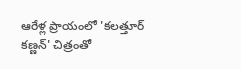ఆరేళ్ల ప్రాయంలో 'కలత్తూర్ కణ్ణన్' చిత్రంతో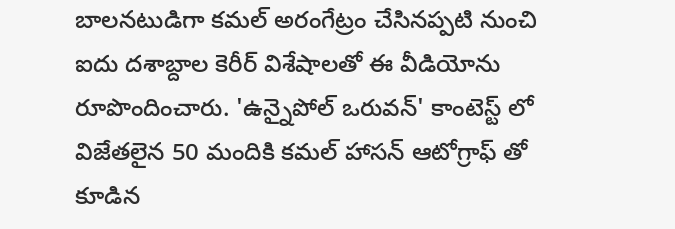బాలనటుడిగా కమల్ అరంగేట్రం చేసినప్పటి నుంచి ఐదు దశాబ్దాల కెరీర్ విశేషాలతో ఈ వీడియోను రూపొందించారు. 'ఉన్నైపోల్ ఒరువన్' కాంటెస్ట్ లో విజేతలైన 50 మందికి కమల్ హాసన్ ఆటోగ్రాఫ్ తో కూడిన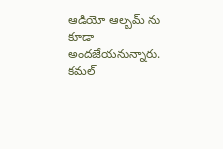ఆడియో ఆల్బమ్ ను కూడా అందజేయనున్నారు. కమల్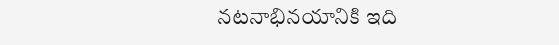నటనాభినయానికి ఇది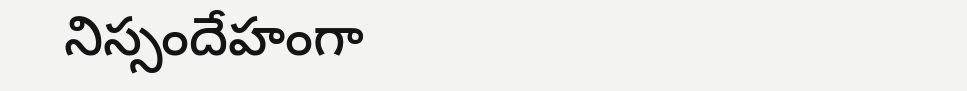నిస్సందేహంగా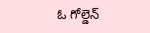ఓ గోల్డెన్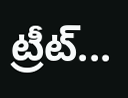ట్రీట్...